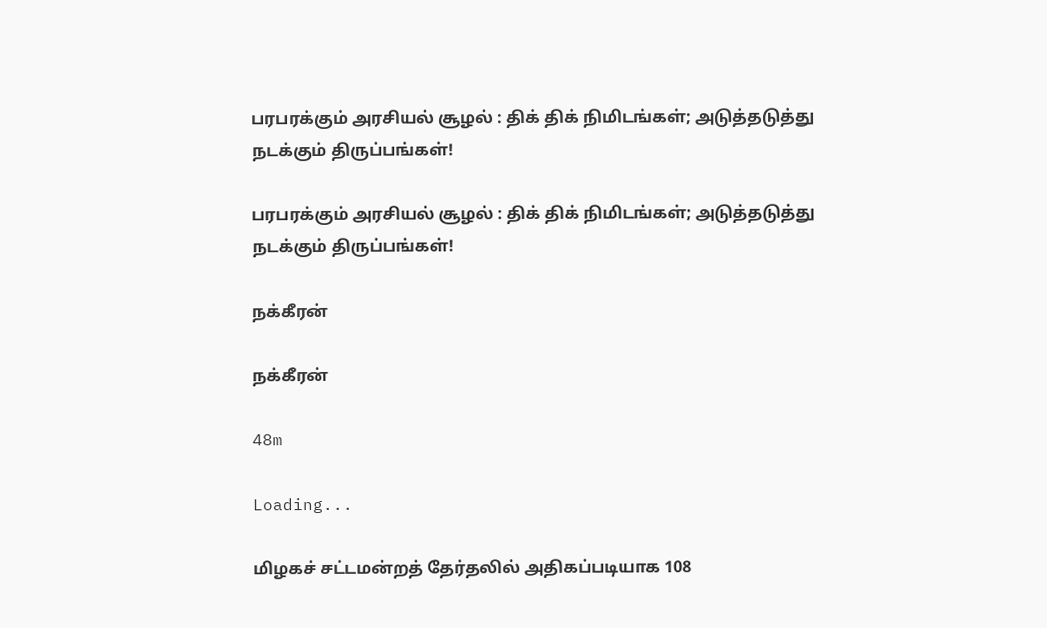பரபரக்கும் அரசியல் சூழல் : திக் திக் நிமிடங்கள்; அடுத்தடுத்து நடக்கும் திருப்பங்கள்!

பரபரக்கும் அரசியல் சூழல் : திக் திக் நிமிடங்கள்; அடுத்தடுத்து நடக்கும் திருப்பங்கள்!

நக்கீரன்

நக்கீரன்

48m

Loading...

மிழகச் சட்டமன்றத் தேர்தலில் அதிகப்படியாக 108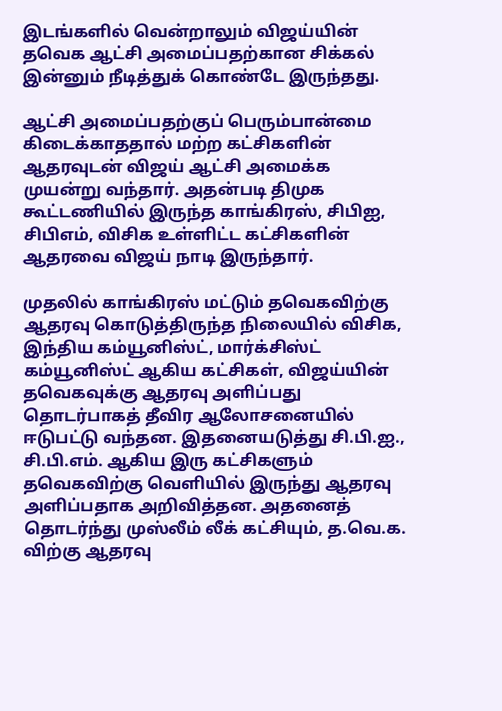இடங்களில் வென்றாலும் விஜய்யின் தவெக ஆட்சி அமைப்பதற்கான சிக்கல் இன்னும் நீடித்துக் கொண்டே இருந்தது.

ஆட்சி அமைப்பதற்குப் பெரும்பான்மை கிடைக்காததால் மற்ற கட்சிகளின் ஆதரவுடன் விஜய் ஆட்சி அமைக்க முயன்று வந்தார். அதன்படி திமுக கூட்டணியில் இருந்த காங்கிரஸ், சிபிஐ, சிபிஎம், விசிக உள்ளிட்ட கட்சிகளின் ஆதரவை விஜய் நாடி இருந்தார்.

முதலில் காங்கிரஸ் மட்டும் தவெகவிற்கு ஆதரவு கொடுத்திருந்த நிலையில் விசிக, இந்திய கம்யூனிஸ்ட், மார்க்சிஸ்ட் கம்யூனிஸ்ட் ஆகிய கட்சிகள், விஜய்யின் தவெகவுக்கு ஆதரவு அளிப்பது தொடர்பாகத் தீவிர ஆலோசனையில் ஈடுபட்டு வந்தன. இதனையடுத்து சி.பி.ஐ., சி.பி.எம். ஆகிய இரு கட்சிகளும் தவெகவிற்கு வெளியில் இருந்து ஆதரவு அளிப்பதாக அறிவித்தன. அதனைத் தொடர்ந்து முஸ்லீம் லீக் கட்சியும், த.வெ.க. விற்கு ஆதரவு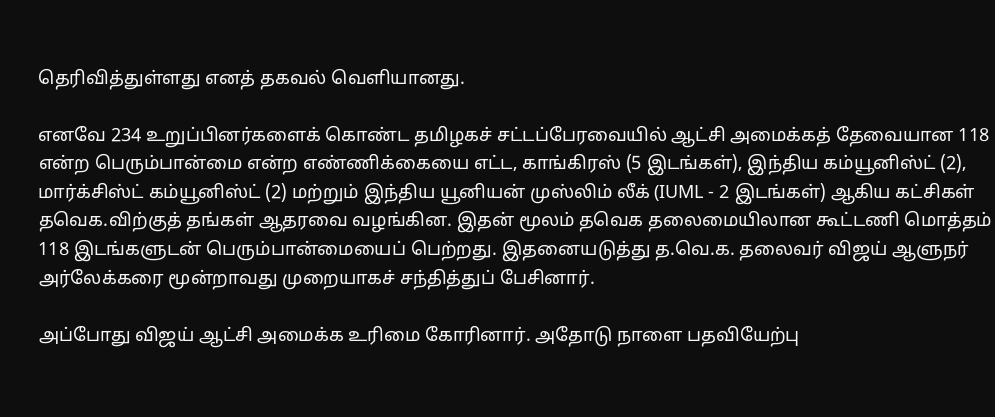தெரிவித்துள்ளது எனத் தகவல் வெளியானது.

எனவே 234 உறுப்பினர்களைக் கொண்ட தமிழகச் சட்டப்பேரவையில் ஆட்சி அமைக்கத் தேவையான 118 என்ற பெரும்பான்மை என்ற எண்ணிக்கையை எட்ட, காங்கிரஸ் (5 இடங்கள்), இந்திய கம்யூனிஸ்ட் (2), மார்க்சிஸ்ட் கம்யூனிஸ்ட் (2) மற்றும் இந்திய யூனியன் முஸ்லிம் லீக் (IUML - 2 இடங்கள்) ஆகிய கட்சிகள் தவெக.விற்குத் தங்கள் ஆதரவை வழங்கின. இதன் மூலம் தவெக தலைமையிலான கூட்டணி மொத்தம் 118 இடங்களுடன் பெரும்பான்மையைப் பெற்றது. இதனையடுத்து த.வெ.க. தலைவர் விஜய் ஆளுநர் அர்லேக்கரை மூன்றாவது முறையாகச் சந்தித்துப் பேசினார்.

அப்போது விஜய் ஆட்சி அமைக்க உரிமை கோரினார். அதோடு நாளை பதவியேற்பு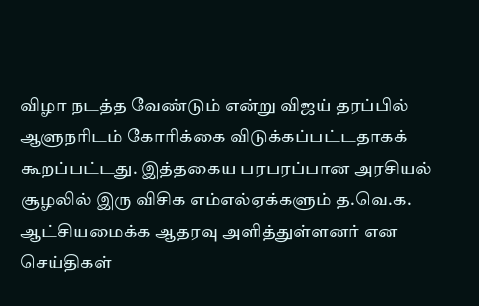விழா நடத்த வேண்டும் என்று விஜய் தரப்பில் ஆளுநரிடம் கோரிக்கை விடுக்கப்பட்டதாகக் கூறப்பட்டது. இத்தகைய பரபரப்பான அரசியல் சூழலில் இரு விசிக எம்எல்ஏக்களும் த.வெ.க. ஆட்சியமைக்க ஆதரவு அளித்துள்ளனர் என செய்திகள்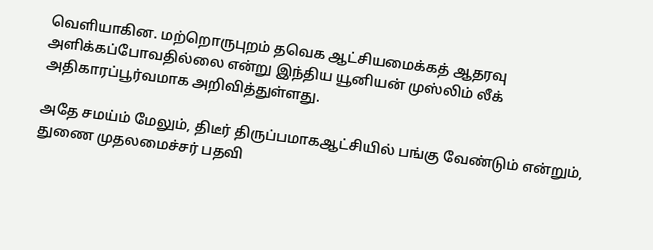வெளியாகின. மற்றொருபுறம் தவெக ஆட்சியமைக்கத் ஆதரவு அளிக்கப்போவதில்லை என்று இந்திய யூனியன் முஸ்லிம் லீக் அதிகாரப்பூர்வமாக அறிவித்துள்ளது.

அதே சமய்ம் மேலும், திடீர் திருப்பமாகஆட்சியில் பங்கு வேண்டும் என்றும், துணை முதலமைச்சர் பதவி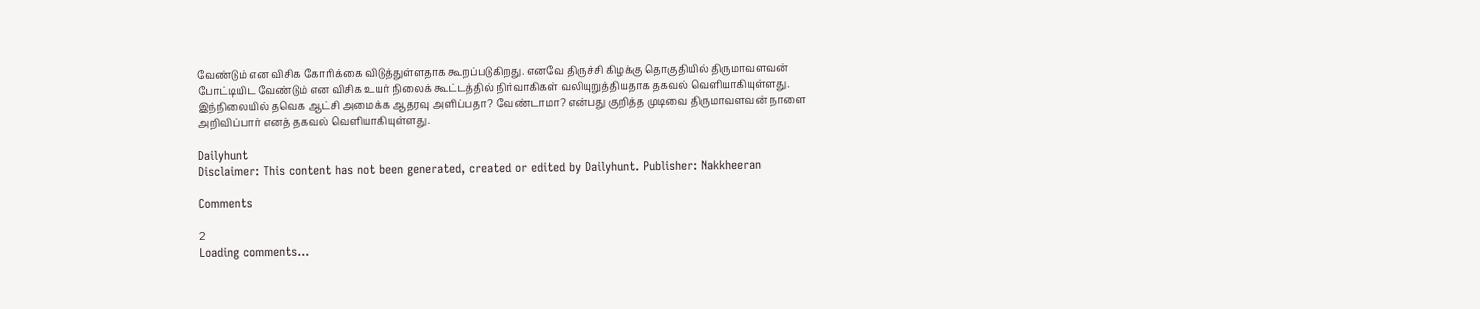வேண்டும் என விசிக கோரிக்கை விடுத்துள்ளதாக கூறப்படுகிறது. எனவே திருச்சி கிழக்கு தொகுதியில் திருமாவளவன் போட்டியிட வேண்டும் என விசிக உயர் நிலைக் கூட்டத்தில் நிர்வாகிகள் வலியுறுத்தியதாக தகவல் வெளியாகியுள்ளது. இந்நிலையில் தவெக ஆட்சி அமைக்க ஆதரவு அளிப்பதா? வேண்டாமா? என்பது குறித்த முடிவை திருமாவளவன் நாளை அறிவிப்பார் எனத் தகவல் வெளியாகியுள்ளது.

Dailyhunt
Disclaimer: This content has not been generated, created or edited by Dailyhunt. Publisher: Nakkheeran

Comments

2
Loading comments...